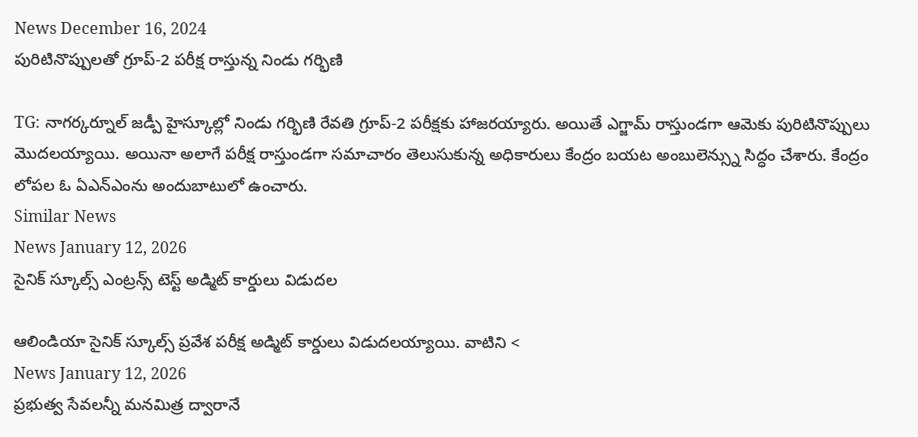News December 16, 2024
పురిటినొప్పులతో గ్రూప్-2 పరీక్ష రాస్తున్న నిండు గర్భిణి

TG: నాగర్కర్నూల్ జడ్పీ హైస్కూల్లో నిండు గర్భిణి రేవతి గ్రూప్-2 పరీక్షకు హాజరయ్యారు. అయితే ఎగ్జామ్ రాస్తుండగా ఆమెకు పురిటినొప్పులు మొదలయ్యాయి. అయినా అలాగే పరీక్ష రాస్తుండగా సమాచారం తెలుసుకున్న అధికారులు కేంద్రం బయట అంబులెన్స్ను సిద్ధం చేశారు. కేంద్రం లోపల ఓ ఏఎన్ఎంను అందుబాటులో ఉంచారు.
Similar News
News January 12, 2026
సైనిక్ స్కూల్స్ ఎంట్రన్స్ టెస్ట్ అడ్మిట్ కార్డులు విడుదల

ఆలిండియా సైనిక్ స్కూల్స్ ప్రవేశ పరీక్ష అడ్మిట్ కార్డులు విడుదలయ్యాయి. వాటిని <
News January 12, 2026
ప్రభుత్వ సేవలన్నీ మనమిత్ర ద్వారానే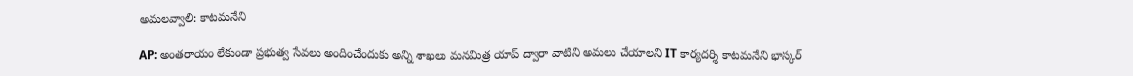అమలవ్వాలి: కాటమనేని

AP: అంతరాయం లేకుండా ప్రభుత్వ సేవలు అందించేందుకు అన్ని శాఖలు మనమిత్ర యాప్ ద్వారా వాటిని అమలు చేయాలని IT కార్యదర్శి కాటమనేని భాస్కర్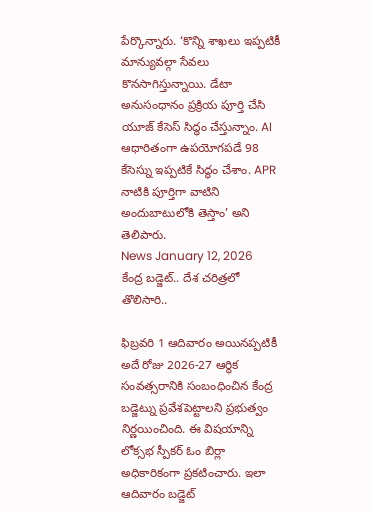పేర్కొన్నారు. ‘కొన్ని శాఖలు ఇప్పటికీ మాన్యువల్గా సేవలు కొనసాగిస్తున్నాయి. డేటా అనుసంధానం ప్రక్రియ పూర్తి చేసి యూజ్ కేసెస్ సిద్ధం చేస్తున్నాం. AI ఆధారితంగా ఉపయోగపడే 98 కేసెస్ను ఇప్పటికే సిద్ధం చేశాం. APR నాటికి పూర్తిగా వాటిని అందుబాటులోకి తెస్తాం’ అని తెలిపారు.
News January 12, 2026
కేంద్ర బడ్జెట్.. దేశ చరిత్రలో తొలిసారి..

ఫిబ్రవరి 1 ఆదివారం అయినప్పటికీ అదే రోజు 2026-27 ఆర్థిక సంవత్సరానికి సంబంధించిన కేంద్ర బడ్జెట్ను ప్రవేశపెట్టాలని ప్రభుత్వం నిర్ణయించింది. ఈ విషయాన్ని లోక్సభ స్పీకర్ ఓం బిర్లా అధికారికంగా ప్రకటించారు. ఇలా ఆదివారం బడ్జెట్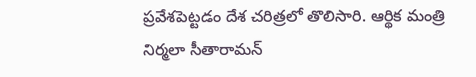ప్రవేశపెట్టడం దేశ చరిత్రలో తొలిసారి. ఆర్థిక మంత్రి నిర్మలా సీతారామన్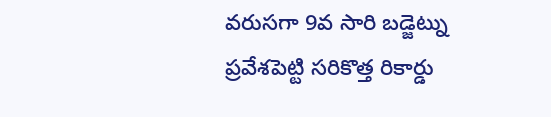వరుసగా 9వ సారి బడ్జెట్ను ప్రవేశపెట్టి సరికొత్త రికార్డు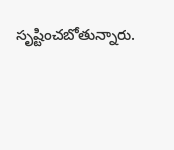సృష్టించబోతున్నారు.